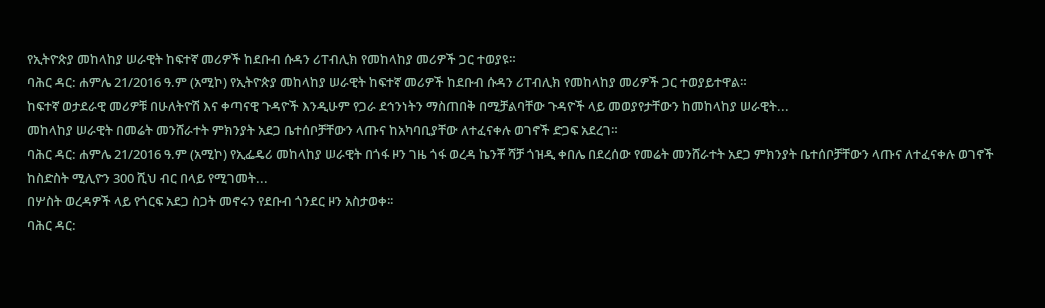የኢትዮጵያ መከላከያ ሠራዊት ከፍተኛ መሪዎች ከደቡብ ሱዳን ሪፐብሊክ የመከላከያ መሪዎች ጋር ተወያዩ።
ባሕር ዳር: ሐምሌ 21/2016 ዓ.ም (አሚኮ) የኢትዮጵያ መከላከያ ሠራዊት ከፍተኛ መሪዎች ከደቡብ ሱዳን ሪፐብሊክ የመከላከያ መሪዎች ጋር ተወያይተዋል።
ከፍተኛ ወታደራዊ መሪዎቹ በሁለትዮሽ እና ቀጣናዊ ጉዳዮች እንዲሁም የጋራ ደኅንነትን ማስጠበቅ በሚቻልባቸው ጉዳዮች ላይ መወያየታቸውን ከመከላከያ ሠራዊት...
መከላከያ ሠራዊት በመሬት መንሸራተት ምክንያት አደጋ ቤተሰቦቻቸውን ላጡና ከአካባቢያቸው ለተፈናቀሉ ወገኖች ድጋፍ አደረገ።
ባሕር ዳር: ሐምሌ 21/2016 ዓ.ም (አሚኮ) የኢፌዴሪ መከላከያ ሠራዊት በጎፋ ዞን ገዜ ጎፋ ወረዳ ኬንቾ ሻቻ ጎዝዲ ቀበሌ በደረሰው የመሬት መንሸራተት አደጋ ምክንያት ቤተሰቦቻቸውን ላጡና ለተፈናቀሉ ወገኖች ከስድስት ሚሊዮን 300 ሺህ ብር በላይ የሚገመት...
በሦስት ወረዳዎች ላይ የጎርፍ አደጋ ስጋት መኖሩን የደቡብ ጎንደር ዞን አስታወቀ፡፡
ባሕር ዳር: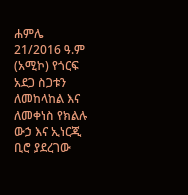ሐምሌ 21/2016 ዓ.ም (አሚኮ) የጎርፍ አደጋ ስጋቱን ለመከላከል እና ለመቀነስ የክልሉ ውኃ እና ኢነርጂ ቢሮ ያደረገው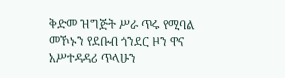ቅድመ ዝግጅት ሥራ ጥሩ የሚባል መኾኑን የደቡብ ጎንደር ዞን ዋና አሥተዳዳሪ ጥላሁን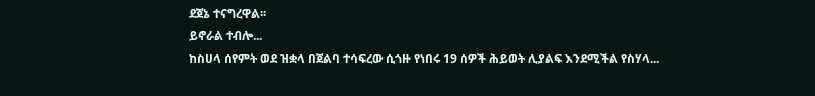ደጀኔ ተናግረዋል፡፡
ይኖራል ተብሎ...
ከስሀላ ሰየምት ወደ ዝቋላ በጀልባ ተሳፍረው ሲጎዙ የነበሩ 19 ሰዎች ሕይወት ሊያልፍ እንደሚችል የስሃላ...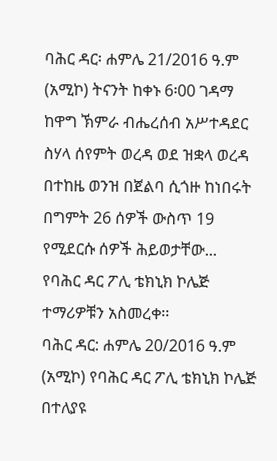ባሕር ዳር፡ ሐምሌ 21/2016 ዓ.ም (አሚኮ) ትናንት ከቀኑ 6፡00 ገዳማ ከዋግ ኽምራ ብሔረሰብ አሥተዳደር ስሃላ ሰየምት ወረዳ ወደ ዝቋላ ወረዳ በተከዜ ወንዝ በጀልባ ሲጎዙ ከነበሩት በግምት 26 ሰዎች ውስጥ 19 የሚደርሱ ሰዎች ሕይወታቸው...
የባሕር ዳር ፖሊ ቴክኒክ ኮሌጅ ተማሪዎቹን አስመረቀ፡፡
ባሕር ዳር: ሐምሌ 20/2016 ዓ.ም (አሚኮ) የባሕር ዳር ፖሊ ቴክኒክ ኮሌጅ በተለያዩ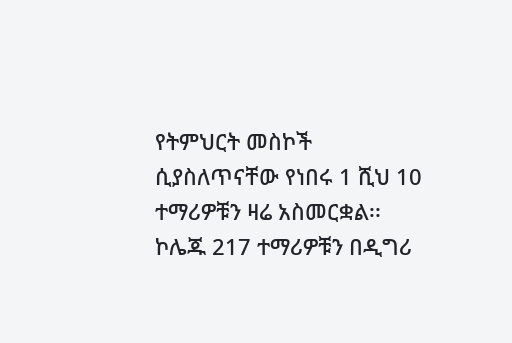የትምህርት መስኮች ሲያስለጥናቸው የነበሩ 1 ሺህ 10 ተማሪዎቹን ዛሬ አስመርቋል፡፡
ኮሌጁ 217 ተማሪዎቹን በዲግሪ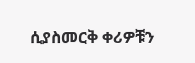ሲያስመርቅ ቀሪዎቹን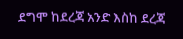ደግሞ ከደረጃ አንድ እስከ ደረጃ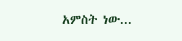አምስት ነው...